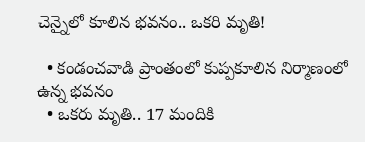చెన్నైలో కూలిన భవనం.. ఒకరి మృతి!

  • కండంచవాడి ప్రాంతంలో కుప్పకూలిన నిర్మాణంలో ఉన్న భవనం
  • ఒకరు మృతి.. 17 మందికి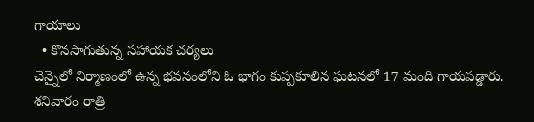గాయాలు
  • కొనసాగుతున్న సహాయక చర్యలు
చెన్నైలో నిర్మాణంలో ఉన్న భవనంలోని ఓ భాగం కుప్పకూలిన ఘటనలో 17 మంది గాయపడ్డారు. శనివారం రాత్రి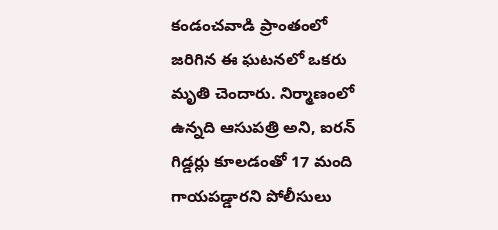కండంచవాడి ప్రాంతంలో జరిగిన ఈ ఘటనలో ఒకరు మృతి చెందారు. నిర్మాణంలో ఉన్నది ఆసుపత్రి అని, ఐరన్ గిడ్డర్లు కూలడంతో 17 మంది గాయపడ్డారని పోలీసులు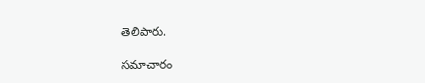తెలిపారు.

సమాచారం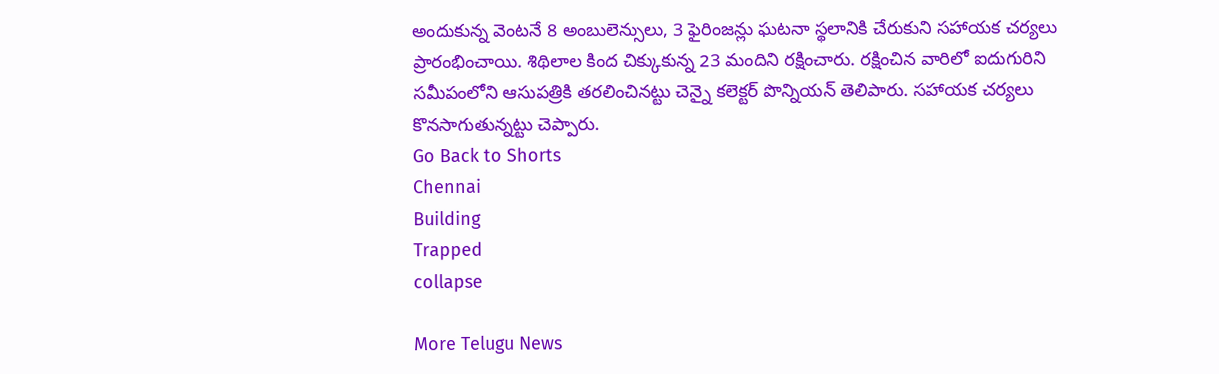అందుకున్న వెంటనే 8 అంబులెన్సులు, 3 ఫైరింజన్లు ఘటనా స్థలానికి చేరుకుని సహాయక చర్యలు ప్రారంభించాయి. శిథిలాల కింద చిక్కుకున్న 23 మందిని రక్షించారు. రక్షించిన వారిలో ఐదుగురిని సమీపంలోని ఆసుపత్రికి తరలించినట్టు చెన్నై కలెక్టర్ పొన్నియన్ తెలిపారు. సహాయక చర్యలు కొనసాగుతున్నట్టు చెప్పారు.
Go Back to Shorts
Chennai
Building
Trapped
collapse

More Telugu News